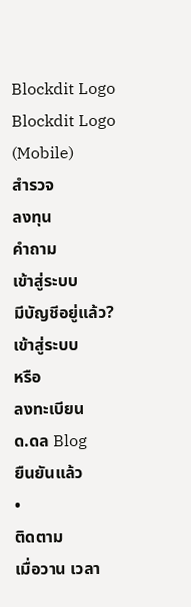Blockdit Logo
Blockdit Logo (Mobile)
สำรวจ
ลงทุน
คำถาม
เข้าสู่ระบบ
มีบัญชีอยู่แล้ว?
เข้าสู่ระบบ
หรือ
ลงทะเบียน
ด.ดล Blog
ยืนยันแล้ว
•
ติดตาม
เมื่อวาน เวลา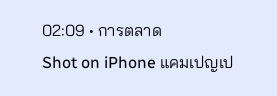02:09 • การตลาด
Shot on iPhone แคมเปญเป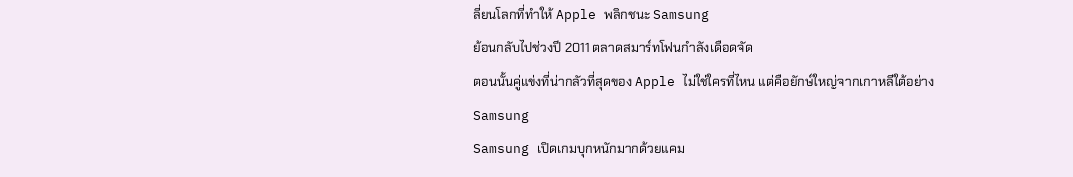ลี่ยนโลกที่ทำให้ Apple พลิกชนะ Samsung
ย้อนกลับไปช่วงปี 2011 ตลาดสมาร์ทโฟนกำลังเดือดจัด
ตอนนั้นคู่แข่งที่น่ากลัวที่สุดของ Apple ไม่ใช่ใครที่ไหน แต่คือยักษ์ใหญ่จากเกาหลีใต้อย่าง Samsung
Samsung เปิดเกมบุกหนักมากด้วยแคม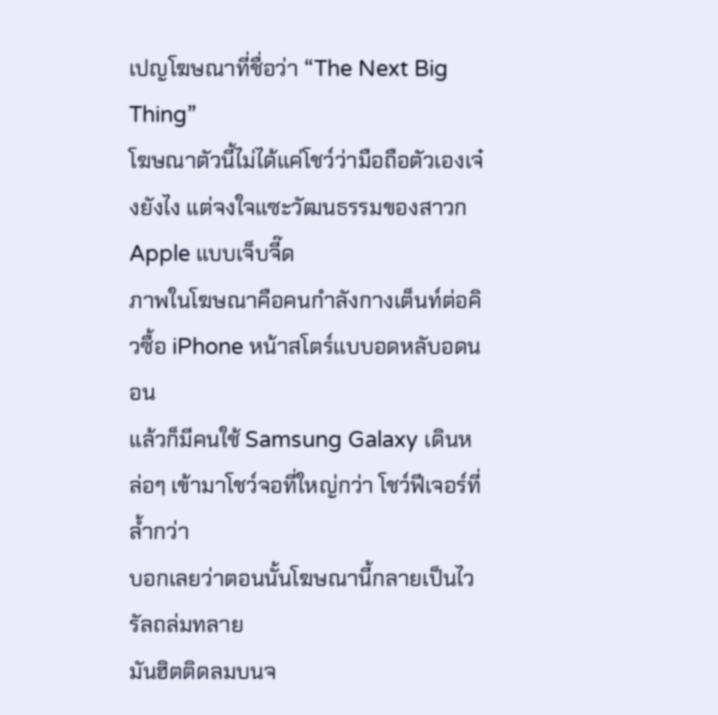เปญโฆษณาที่ชื่อว่า “The Next Big Thing”
โฆษณาตัวนี้ไม่ได้แค่โชว์ว่ามือถือตัวเองเจ๋งยังไง แต่จงใจแซะวัฒนธรรมของสาวก Apple แบบเจ็บจี๊ด
ภาพในโฆษณาคือคนกำลังกางเต็นท์ต่อคิวซื้อ iPhone หน้าสโตร์แบบอดหลับอดนอน
แล้วก็มีคนใช้ Samsung Galaxy เดินหล่อๆ เข้ามาโชว์จอที่ใหญ่กว่า โชว์ฟีเจอร์ที่ล้ำกว่า
บอกเลยว่าตอนนั้นโฆษณานี้กลายเป็นไวรัลถล่มทลาย
มันฮิตติดลมบนจ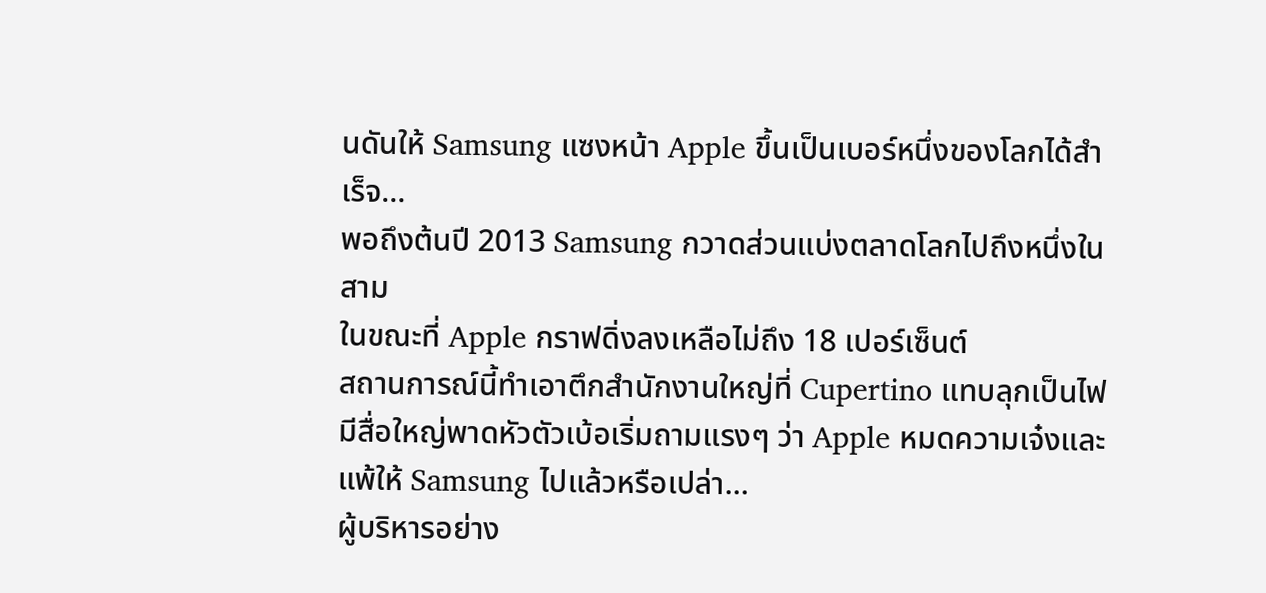นดันให้ Samsung แซงหน้า Apple ขึ้นเป็นเบอร์หนึ่งของโลกได้สำเร็จ…
พอถึงต้นปี 2013 Samsung กวาดส่วนแบ่งตลาดโลกไปถึงหนึ่งในสาม
ในขณะที่ Apple กราฟดิ่งลงเหลือไม่ถึง 18 เปอร์เซ็นต์
สถานการณ์นี้ทำเอาตึกสำนักงานใหญ่ที่ Cupertino แทบลุกเป็นไฟ
มีสื่อใหญ่พาดหัวตัวเบ้อเริ่มถามแรงๆ ว่า Apple หมดความเจ๋งและแพ้ให้ Samsung ไปแล้วหรือเปล่า…
ผู้บริหารอย่าง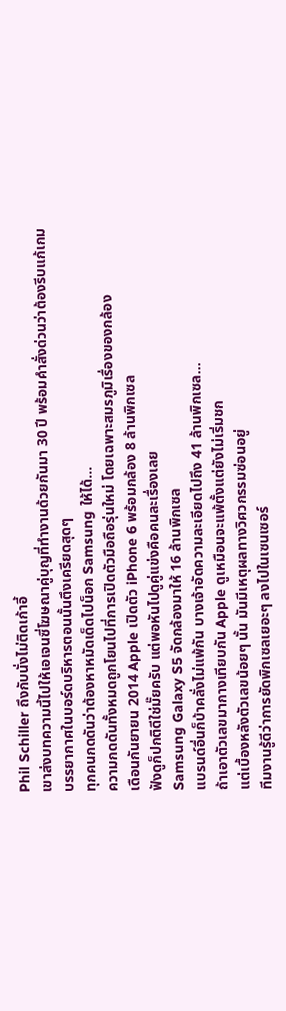Phil Schiller ถึงกับนั่งไม่ติดเก้าอี้
เขาส่งบทความนี้ไปให้เอเจนซี่โฆษณาคู่บุญที่ทำงานด้วยกันมา 30 ปี พร้อมคำสั่งด่วนว่าต้องรีบแก้เกม
บรรยากาศในบอร์ดบริหารตอนนั้นตึงเครียดสุดๆ
ทุกคนกดดันว่าต้องหาหมัดเด็ดไปน็อก Samsung ให้ได้…
ความกดดันทั้งหมดถูกโยนไปที่การเปิดตัวมือถือรุ่นใหม่ โดยเฉพาะสมรภูมิเรื่องของกล้อง
เดือนกันยายน 2014 Apple เปิดตัว iPhone 6 พร้อมกล้อง 8 ล้านพิกเซล
ฟังดูก็ปกติดีใช่มั๊ยครับ แต่พอหันไปดูคู่แข่งคือคนละเรื่องเลย
Samsung Galaxy S5 จัดกล้องมาให้ 16 ล้านพิกเซล
แบรนด์อื่นก็บ้าคลั่งไม่แพ้กัน บางเจ้าอัดความละเอียดไปถึง 41 ล้านพิกเซล…
ถ้าเอาตัวเลขมากางเทียบกัน Apple ดูเหมือนจะแพ้ตั้งแต่ยังไม่เริ่มชก
แต่เบื้องหลังตัวเลขน้อยๆ นั้น มันมีเหตุผลทางวิศวกรรมซ่อนอยู่
ทีมงานรู้ดีว่าการยัดพิกเซลเยอะๆ ลงไปในเซนเซอร์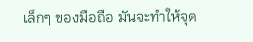เล็กๆ ของมือถือ มันจะทำให้จุด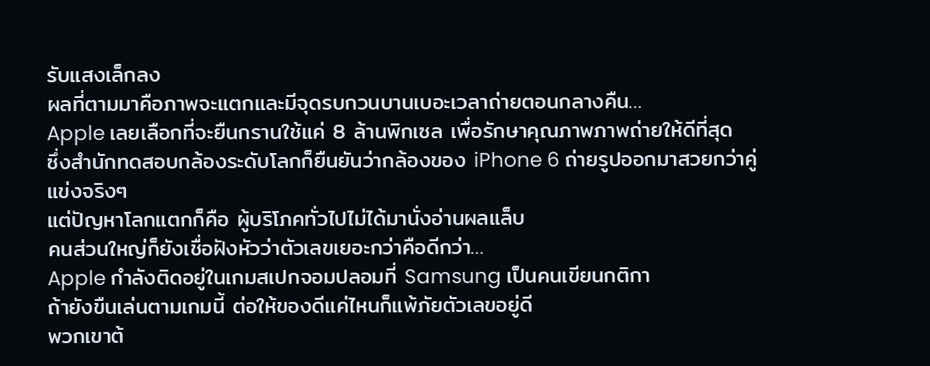รับแสงเล็กลง
ผลที่ตามมาคือภาพจะแตกและมีจุดรบกวนบานเบอะเวลาถ่ายตอนกลางคืน…
Apple เลยเลือกที่จะยืนกรานใช้แค่ 8 ล้านพิกเซล เพื่อรักษาคุณภาพภาพถ่ายให้ดีที่สุด
ซึ่งสำนักทดสอบกล้องระดับโลกก็ยืนยันว่ากล้องของ iPhone 6 ถ่ายรูปออกมาสวยกว่าคู่แข่งจริงๆ
แต่ปัญหาโลกแตกก็คือ ผู้บริโภคทั่วไปไม่ได้มานั่งอ่านผลแล็บ
คนส่วนใหญ่ก็ยังเชื่อฝังหัวว่าตัวเลขเยอะกว่าคือดีกว่า…
Apple กำลังติดอยู่ในเกมสเปกจอมปลอมที่ Samsung เป็นคนเขียนกติกา
ถ้ายังขืนเล่นตามเกมนี้ ต่อให้ของดีแค่ไหนก็แพ้ภัยตัวเลขอยู่ดี
พวกเขาต้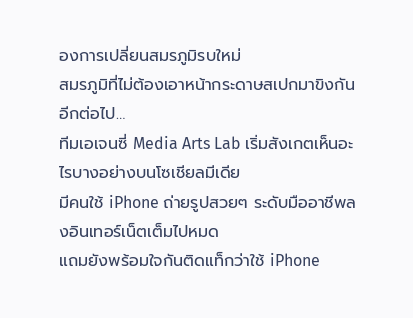องการเปลี่ยนสมรภูมิรบใหม่
สมรภูมิที่ไม่ต้องเอาหน้ากระดาษสเปกมาขิงกันอีกต่อไป…
ทีมเอเจนซี่ Media Arts Lab เริ่มสังเกตเห็นอะไรบางอย่างบนโซเชียลมีเดีย
มีคนใช้ iPhone ถ่ายรูปสวยๆ ระดับมืออาชีพลงอินเทอร์เน็ตเต็มไปหมด
แถมยังพร้อมใจกันติดแท็กว่าใช้ iPhone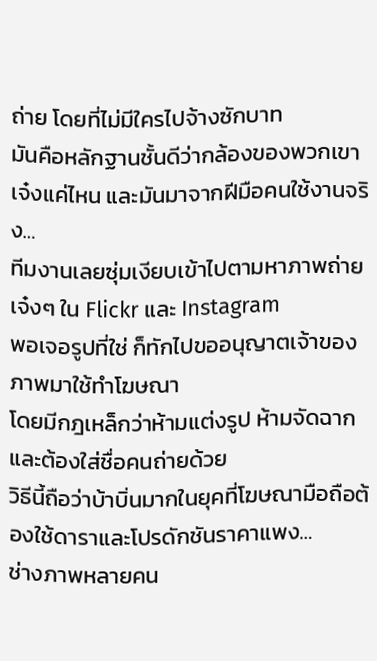ถ่าย โดยที่ไม่มีใครไปจ้างซักบาท
มันคือหลักฐานชั้นดีว่ากล้องของพวกเขาเจ๋งแค่ไหน และมันมาจากฝีมือคนใช้งานจริง…
ทีมงานเลยซุ่มเงียบเข้าไปตามหาภาพถ่ายเจ๋งๆ ใน Flickr และ Instagram
พอเจอรูปที่ใช่ ก็ทักไปขออนุญาตเจ้าของภาพมาใช้ทำโฆษณา
โดยมีกฎเหล็กว่าห้ามแต่งรูป ห้ามจัดฉาก และต้องใส่ชื่อคนถ่ายด้วย
วิธีนี้ถือว่าบ้าบิ่นมากในยุคที่โฆษณามือถือต้องใช้ดาราและโปรดักชันราคาแพง…
ช่างภาพหลายคน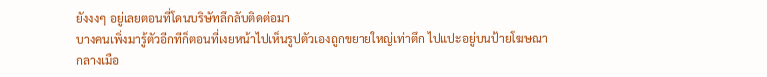ยังงงๆ อยู่เลยตอนที่โดนบริษัทลึกลับติดต่อมา
บางคนเพิ่งมารู้ตัวอีกทีก็ตอนที่เงยหน้าไปเห็นรูปตัวเองถูกขยายใหญ่เท่าตึก ไปแปะอยู่บนป้ายโฆษณากลางเมือ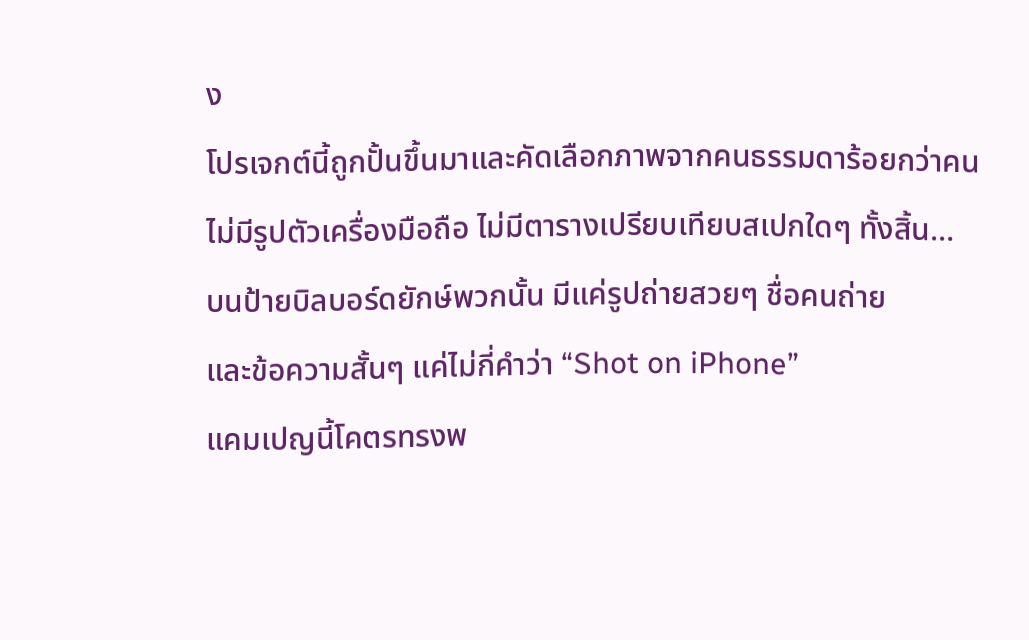ง
โปรเจกต์นี้ถูกปั้นขึ้นมาและคัดเลือกภาพจากคนธรรมดาร้อยกว่าคน
ไม่มีรูปตัวเครื่องมือถือ ไม่มีตารางเปรียบเทียบสเปกใดๆ ทั้งสิ้น…
บนป้ายบิลบอร์ดยักษ์พวกนั้น มีแค่รูปถ่ายสวยๆ ชื่อคนถ่าย
และข้อความสั้นๆ แค่ไม่กี่คำว่า “Shot on iPhone”
แคมเปญนี้โคตรทรงพ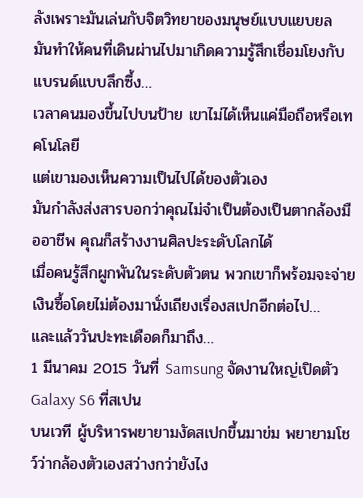ลังเพราะมันเล่นกับจิตวิทยาของมนุษย์แบบแยบยล
มันทำให้คนที่เดินผ่านไปมาเกิดความรู้สึกเชื่อมโยงกับแบรนด์แบบลึกซึ้ง…
เวลาคนมองขึ้นไปบนป้าย เขาไม่ได้เห็นแค่มือถือหรือเทคโนโลยี
แต่เขามองเห็นความเป็นไปได้ของตัวเอง
มันกำลังส่งสารบอกว่าคุณไม่จำเป็นต้องเป็นตากล้องมืออาชีพ คุณก็สร้างงานศิลปะระดับโลกได้
เมื่อคนรู้สึกผูกพันในระดับตัวตน พวกเขาก็พร้อมจะจ่ายเงินซื้อโดยไม่ต้องมานั่งเถียงเรื่องสเปกอีกต่อไป…
และแล้ววันปะทะเดือดก็มาถึง…
1 มีนาคม 2015 วันที่ Samsung จัดงานใหญ่เปิดตัว Galaxy S6 ที่สเปน
บนเวที ผู้บริหารพยายามงัดสเปกขึ้นมาข่ม พยายามโชว์ว่ากล้องตัวเองสว่างกว่ายังไง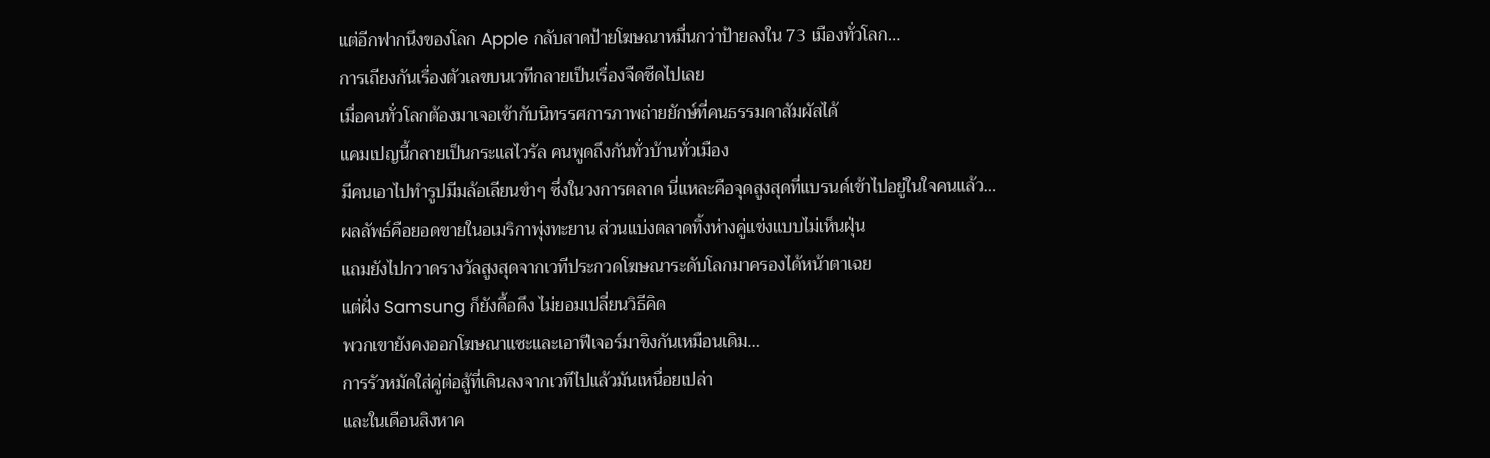แต่อีกฟากนึงของโลก Apple กลับสาดป้ายโฆษณาหมื่นกว่าป้ายลงใน 73 เมืองทั่วโลก…
การเถียงกันเรื่องตัวเลขบนเวทีกลายเป็นเรื่องจืดชืดไปเลย
เมื่อคนทั่วโลกต้องมาเจอเข้ากับนิทรรศการภาพถ่ายยักษ์ที่คนธรรมดาสัมผัสได้
แคมเปญนี้กลายเป็นกระแสไวรัล คนพูดถึงกันทั่วบ้านทั่วเมือง
มีคนเอาไปทำรูปมีมล้อเลียนขำๆ ซึ่งในวงการตลาด นี่แหละคือจุดสูงสุดที่แบรนด์เข้าไปอยู่ในใจคนแล้ว…
ผลลัพธ์คือยอดขายในอเมริกาพุ่งทะยาน ส่วนแบ่งตลาดทิ้งห่างคู่แข่งแบบไม่เห็นฝุ่น
แถมยังไปกวาดรางวัลสูงสุดจากเวทีประกวดโฆษณาระดับโลกมาครองได้หน้าตาเฉย
แต่ฝั่ง Samsung ก็ยังดื้อดึง ไม่ยอมเปลี่ยนวิธีคิด
พวกเขายังคงออกโฆษณาแซะและเอาฟีเจอร์มาขิงกันเหมือนเดิม…
การรัวหมัดใส่คู่ต่อสู้ที่เดินลงจากเวทีไปแล้วมันเหนื่อยเปล่า
และในเดือนสิงหาค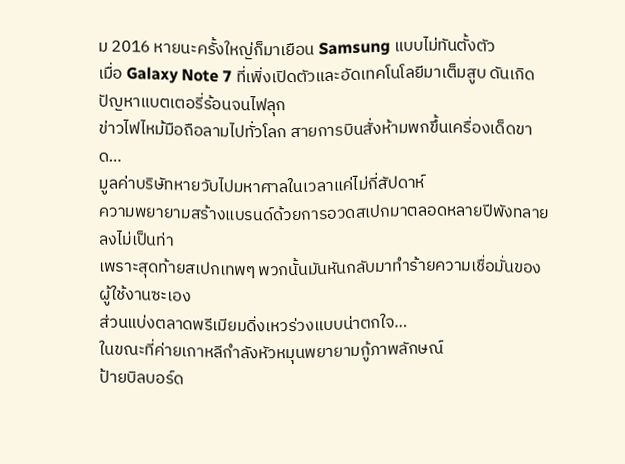ม 2016 หายนะครั้งใหญ่ก็มาเยือน Samsung แบบไม่ทันตั้งตัว
เมื่อ Galaxy Note 7 ที่เพิ่งเปิดตัวและอัดเทคโนโลยีมาเต็มสูบ ดันเกิดปัญหาแบตเตอรี่ร้อนจนไฟลุก
ข่าวไฟไหม้มือถือลามไปทั่วโลก สายการบินสั่งห้ามพกขึ้นเครื่องเด็ดขาด…
มูลค่าบริษัทหายวับไปมหาศาลในเวลาแค่ไม่กี่สัปดาห์
ความพยายามสร้างแบรนด์ด้วยการอวดสเปกมาตลอดหลายปีพังทลายลงไม่เป็นท่า
เพราะสุดท้ายสเปกเทพๆ พวกนั้นมันหันกลับมาทำร้ายความเชื่อมั่นของผู้ใช้งานซะเอง
ส่วนแบ่งตลาดพรีเมียมดิ่งเหวร่วงแบบน่าตกใจ…
ในขณะที่ค่ายเกาหลีกำลังหัวหมุนพยายามกู้ภาพลักษณ์
ป้ายบิลบอร์ด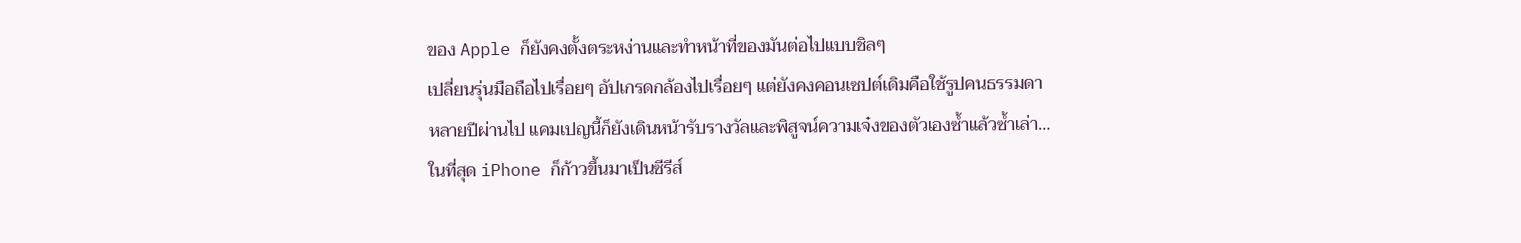ของ Apple ก็ยังคงตั้งตระหง่านและทำหน้าที่ของมันต่อไปแบบชิลๆ
เปลี่ยนรุ่นมือถือไปเรื่อยๆ อัปเกรดกล้องไปเรื่อยๆ แต่ยังคงคอนเซปต์เดิมคือใช้รูปคนธรรมดา
หลายปีผ่านไป แคมเปญนี้ก็ยังเดินหน้ารับรางวัลและพิสูจน์ความเจ๋งของตัวเองซ้ำแล้วซ้ำเล่า…
ในที่สุด iPhone ก็ก้าวขึ้นมาเป็นซีรีส์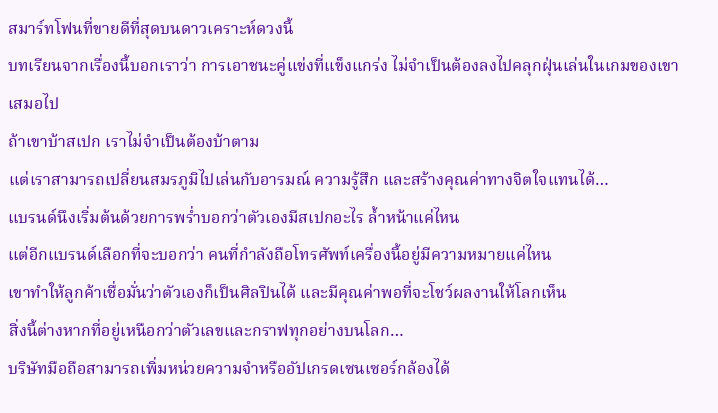สมาร์ทโฟนที่ขายดีที่สุดบนดาวเคราะห์ดวงนี้
บทเรียนจากเรื่องนี้บอกเราว่า การเอาชนะคู่แข่งที่แข็งแกร่ง ไม่จำเป็นต้องลงไปคลุกฝุ่นเล่นในเกมของเขาเสมอไป
ถ้าเขาบ้าสเปก เราไม่จำเป็นต้องบ้าตาม
แต่เราสามารถเปลี่ยนสมรภูมิไปเล่นกับอารมณ์ ความรู้สึก และสร้างคุณค่าทางจิตใจแทนได้…
แบรนด์นึงเริ่มต้นด้วยการพร่ำบอกว่าตัวเองมีสเปกอะไร ล้ำหน้าแค่ไหน
แต่อีกแบรนด์เลือกที่จะบอกว่า คนที่กำลังถือโทรศัพท์เครื่องนี้อยู่มีความหมายแค่ไหน
เขาทำให้ลูกค้าเชื่อมั่นว่าตัวเองก็เป็นศิลปินได้ และมีคุณค่าพอที่จะโชว์ผลงานให้โลกเห็น
สิ่งนี้ต่างหากที่อยู่เหนือกว่าตัวเลขและกราฟทุกอย่างบนโลก…
บริษัทมือถือสามารถเพิ่มหน่วยความจำหรืออัปเกรดเซนเซอร์กล้องได้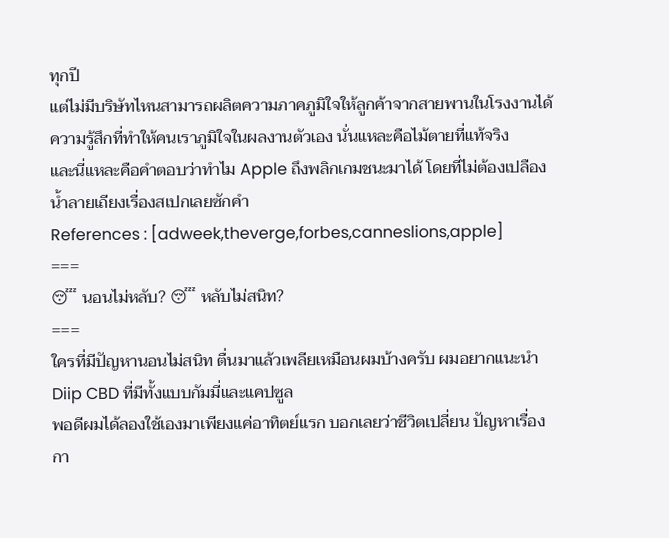ทุกปี
แต่ไม่มีบริษัทไหนสามารถผลิตความภาคภูมิใจให้ลูกค้าจากสายพานในโรงงานได้
ความรู้สึกที่ทำให้คนเราภูมิใจในผลงานตัวเอง นั่นแหละคือไม้ตายที่แท้จริง
และนี่แหละคือคำตอบว่าทำไม Apple ถึงพลิกเกมชนะมาได้ โดยที่ไม่ต้องเปลืองน้ำลายเถียงเรื่องสเปกเลยซักคำ
References : [adweek,theverge,forbes,canneslions,apple]
===
😴 นอนไม่หลับ? 😴 หลับไม่สนิท?
===
ใครที่มีปัญหานอนไม่สนิท ตื่นมาแล้วเพลียเหมือนผมบ้างครับ ผมอยากแนะนำ Diip CBD ที่มีทั้งแบบกัมมี่และแคปซูล
พอดีผมได้ลองใช้เองมาเพียงแค่อาทิตย์แรก บอกเลยว่าชีวิตเปลี่ยน ปัญหาเรื่องกา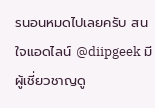รนอนหมดไปเลยครับ สนใจแอดไลน์ @diipgeek มีผู้เชี่ยวชาญดู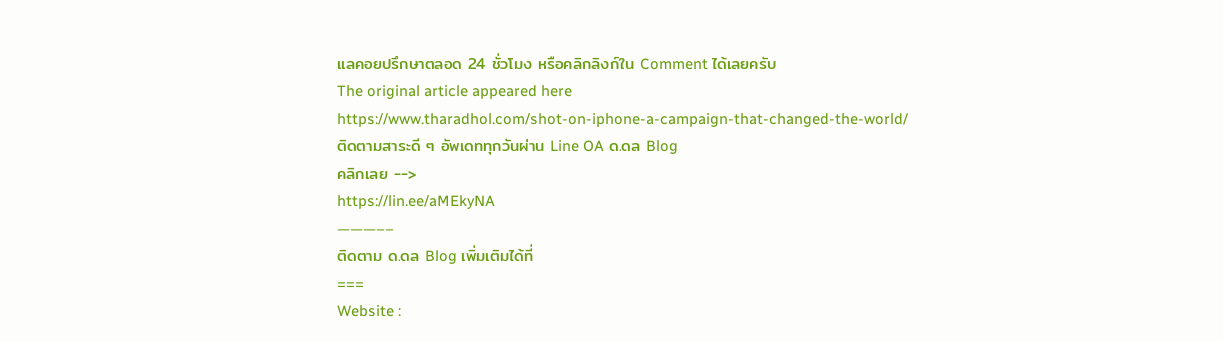แลคอยปรึกษาตลอด 24 ชั่วโมง หรือคลิกลิงก์ใน Comment ได้เลยครับ
The original article appeared here
https://www.tharadhol.com/shot-on-iphone-a-campaign-that-changed-the-world/
ติดตามสาระดี ๆ อัพเดททุกวันผ่าน Line OA ด.ดล Blog
คลิกเลย -->
https://lin.ee/aMEkyNA
———––
ติดตาม ด.ดล Blog เพิ่มเติมได้ที่
===
Website :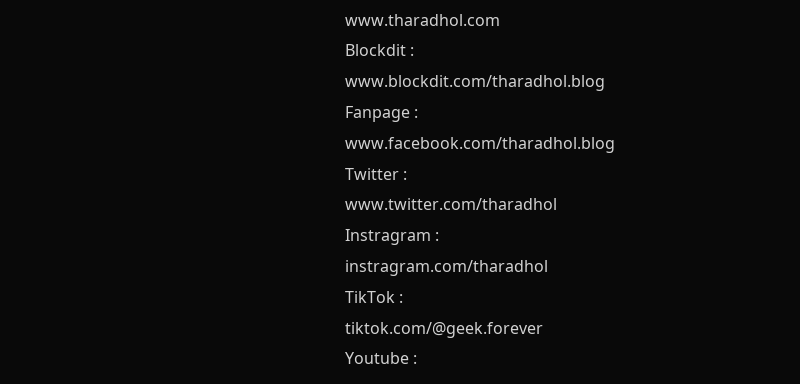www.tharadhol.com
Blockdit :
www.blockdit.com/tharadhol.blog
Fanpage :
www.facebook.com/tharadhol.blog
Twitter :
www.twitter.com/tharadhol
Instragram :
instragram.com/tharadhol
TikTok :
tiktok.com/@geek.forever
Youtube :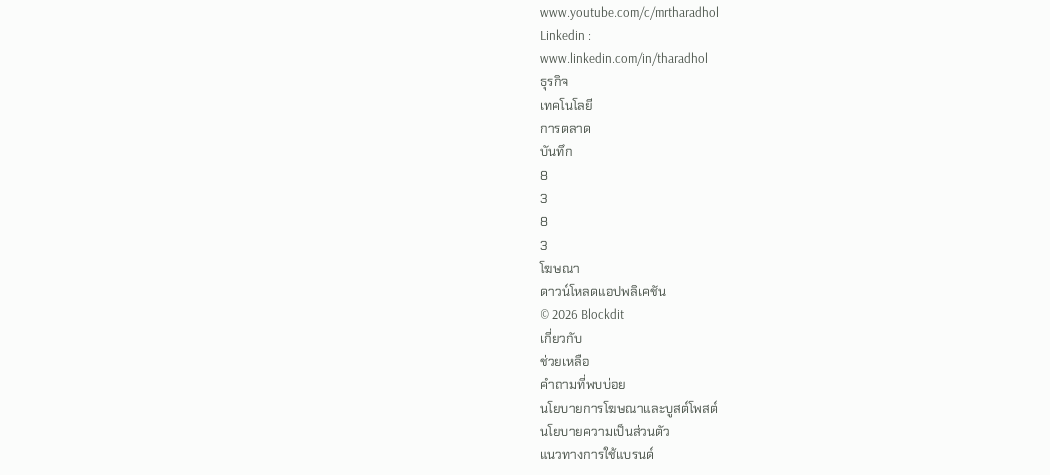www.youtube.com/c/mrtharadhol
Linkedin :
www.linkedin.com/in/tharadhol
ธุรกิจ
เทคโนโลยี
การตลาด
บันทึก
8
3
8
3
โฆษณา
ดาวน์โหลดแอปพลิเคชัน
© 2026 Blockdit
เกี่ยวกับ
ช่วยเหลือ
คำถามที่พบบ่อย
นโยบายการโฆษณาและบูสต์โพสต์
นโยบายความเป็นส่วนตัว
แนวทางการใช้แบรนด์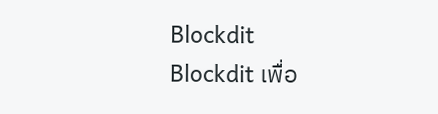Blockdit
Blockdit เพื่อ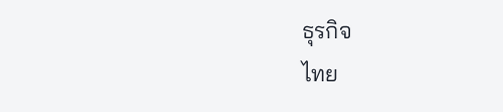ธุรกิจ
ไทย